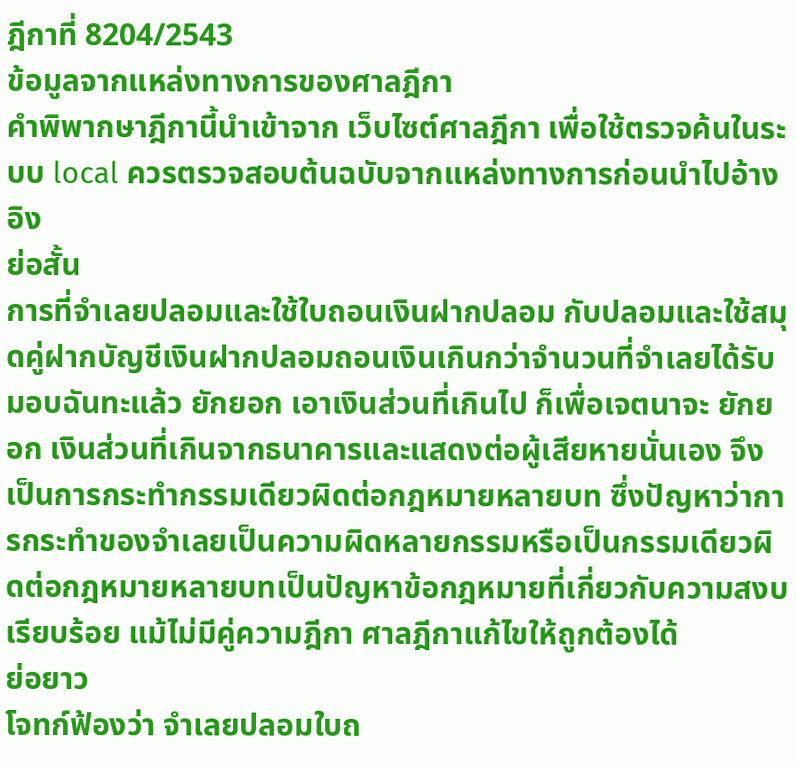ฎีกาที่ 8204/2543
ข้อมูลจากแหล่งทางการของศาลฎีกา
คำพิพากษาฎีกานี้นำเข้าจาก เว็บไซต์ศาลฎีกา เพื่อใช้ตรวจค้นในระบบ local ควรตรวจสอบต้นฉบับจากแหล่งทางการก่อนนำไปอ้างอิง
ย่อสั้น
การที่จำเลยปลอมและใช้ใบถอนเงินฝากปลอม กับปลอมและใช้สมุดคู่ฝากบัญชีเงินฝากปลอมถอนเงินเกินกว่าจำนวนที่จำเลยได้รับมอบฉันทะแล้ว ยักยอก เอาเงินส่วนที่เกินไป ก็เพื่อเจตนาจะ ยักยอก เงินส่วนที่เกินจากธนาคารและแสดงต่อผู้เสียหายนั่นเอง จึงเป็นการกระทำกรรมเดียวผิดต่อกฎหมายหลายบท ซึ่งปัญหาว่าการกระทำของจำเลยเป็นความผิดหลายกรรมหรือเป็นกรรมเดียวผิดต่อกฎหมายหลายบทเป็นปัญหาข้อกฎหมายที่เกี่ยวกับความสงบเรียบร้อย แม้ไม่มีคู่ความฎีกา ศาลฎีกาแก้ไขให้ถูกต้องได้
ย่อยาว
โจทก์ฟ้องว่า จำเลยปลอมใบถ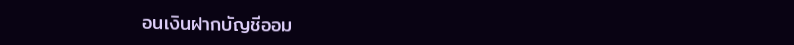อนเงินฝากบัญชีออม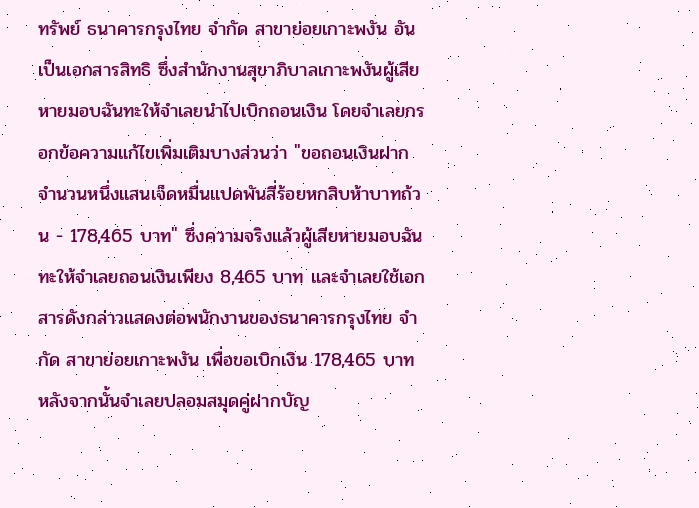ทรัพย์ ธนาคารกรุงไทย จำกัด สาขาย่อยเกาะพงัน อันเป็นเอกสารสิทธิ ซึ่งสำนักงานสุขาภิบาลเกาะพงันผู้เสียหายมอบฉันทะให้จำเลยนำไปเบิกถอนเงิน โดยจำเลยกรอกข้อความแก้ไขเพิ่มเติมบางส่วนว่า "ขอถอนเงินฝากจำนวนหนึ่งแสนเจ็ดหมื่นแปดพันสี่ร้อยหกสิบห้าบาทถ้วน - 178,465 บาท" ซึ่งความจริงแล้วผู้เสียหายมอบฉันทะให้จำเลยถอนเงินเพียง 8,465 บาท และจำเลยใช้เอกสารดังกล่าวแสดงต่อพนักงานของธนาคารกรุงไทย จำกัด สาขาย่อยเกาะพงัน เพื่อขอเบิกเงิน 178,465 บาท หลังจากนั้นจำเลยปลอมสมุดคู่ฝากบัญ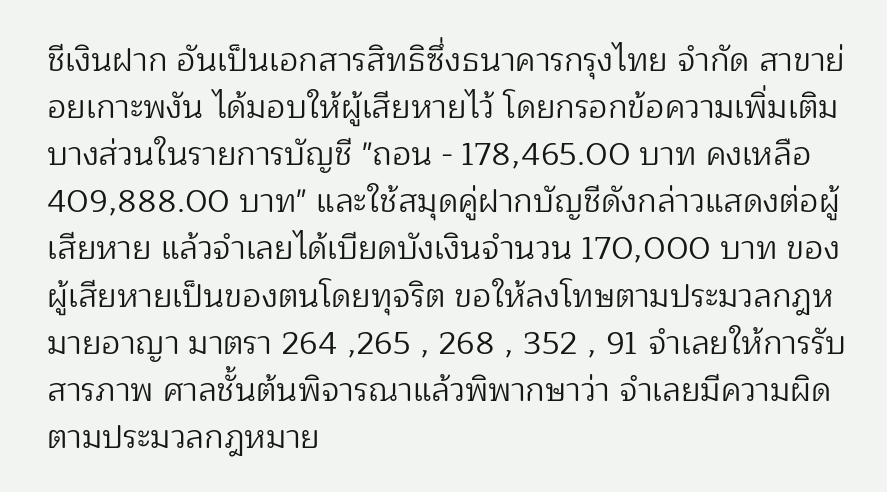ชีเงินฝาก อันเป็นเอกสารสิทธิซึ่งธนาคารกรุงไทย จำกัด สาขาย่อยเกาะพงัน ได้มอบให้ผู้เสียหายไว้ โดยกรอกข้อความเพิ่มเติมบางส่วนในรายการบัญชี "ถอน - 178,465.00 บาท คงเหลือ 409,888.00 บาท" และใช้สมุดคู่ฝากบัญชีดังกล่าวแสดงต่อผู้เสียหาย แล้วจำเลยได้เบียดบังเงินจำนวน 170,000 บาท ของผู้เสียหายเป็นของตนโดยทุจริต ขอให้ลงโทษตามประมวลกฎหมายอาญา มาตรา 264 ,265 , 268 , 352 , 91 จำเลยให้การรับสารภาพ ศาลชั้นต้นพิจารณาแล้วพิพากษาว่า จำเลยมีความผิดตามประมวลกฎหมาย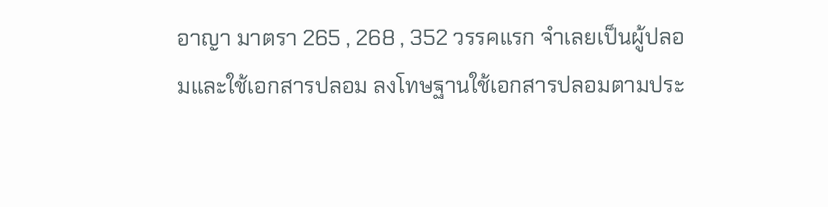อาญา มาตรา 265 , 268 , 352 วรรคแรก จำเลยเป็นผู้ปลอมและใช้เอกสารปลอม ลงโทษฐานใช้เอกสารปลอมตามประ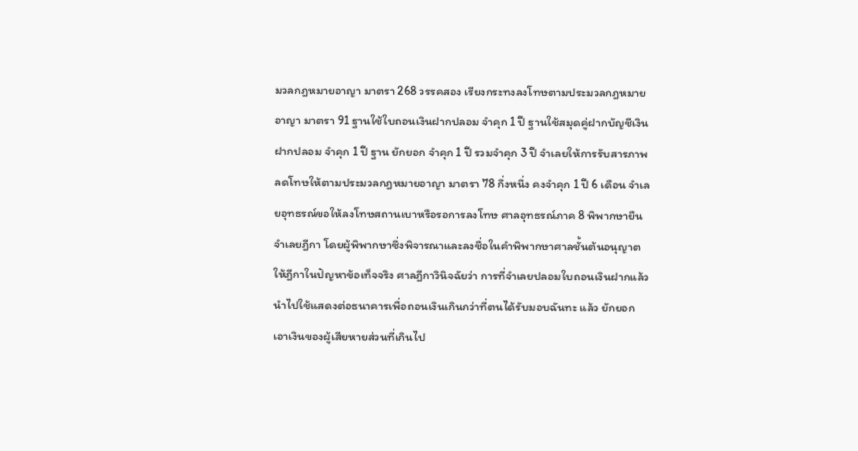มวลกฎหมายอาญา มาตรา 268 วรรคสอง เรียงกระทงลงโทษตามประมวลกฎหมายอาญา มาตรา 91 ฐานใช้ใบถอนเงินฝากปลอม จำคุก 1 ปี ฐานใช้สมุดคู่ฝากบัญชีเงินฝากปลอม จำคุก 1 ปี ฐาน ยักยอก จำคุก 1 ปี รวมจำคุก 3 ปี จำเลยให้การรับสารภาพ ลดโทษให้ตามประมวลกฎหมายอาญา มาตรา 78 กึ่งหนึ่ง คงจำคุก 1 ปี 6 เดือน จำเลยอุทธรณ์ขอให้ลงโทษสถานเบาหรือรอการลงโทษ ศาลอุทธรณ์ภาค 8 พิพากษายืน จำเลยฎีกา โดยผู้พิพากษาซึ่งพิจารณาและลงชื่อในคำพิพากษาศาลชั้นต้นอนุญาตให้ฎีกาในปัญหาข้อเท็จจริง ศาลฎีกาวินิจฉัยว่า การที่จำเลยปลอมใบถอนเงินฝากแล้วนำไปใช้แสดงต่อธนาคารเพื่อถอนเงินเกินกว่าที่ตนได้รับมอบฉันทะ แล้ว ยักยอก เอาเงินของผู้เสียหายส่วนที่เกินไป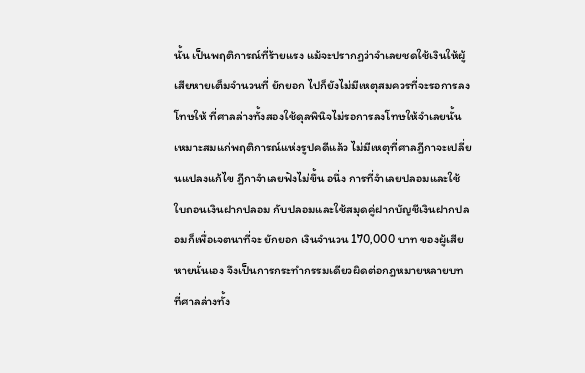นั้น เป็นพฤติการณ์ที่ร้ายแรง แม้จะปรากฏว่าจำเลยชดใช้เงินให้ผู้เสียหายเต็มจำนวนที่ ยักยอก ไปก็ยังไม่มีเหตุสมควรที่จะรอการลงโทษให้ ที่ศาลล่างทั้งสองใช้ดุลพินิจไม่รอการลงโทษให้จำเลยนั้น เหมาะสมแก่พฤติการณ์แห่งรูปคดีแล้ว ไม่มีเหตุที่ศาลฎีกาจะเปลี่ยนแปลงแก้ไข ฎีกาจำเลยฟังไม่ขึ้น อนึ่ง การที่จำเลยปลอมและใช้ใบถอนเงินฝากปลอม กับปลอมและใช้สมุดคู่ฝากบัญชีเงินฝากปลอมก็เพื่อเจตนาที่จะ ยักยอก เงินจำนวน 170,000 บาท ของผู้เสียหายนั่นเอง จึงเป็นการกระทำกรรมเดียวผิดต่อกฎหมายหลายบท ที่ศาลล่างทั้ง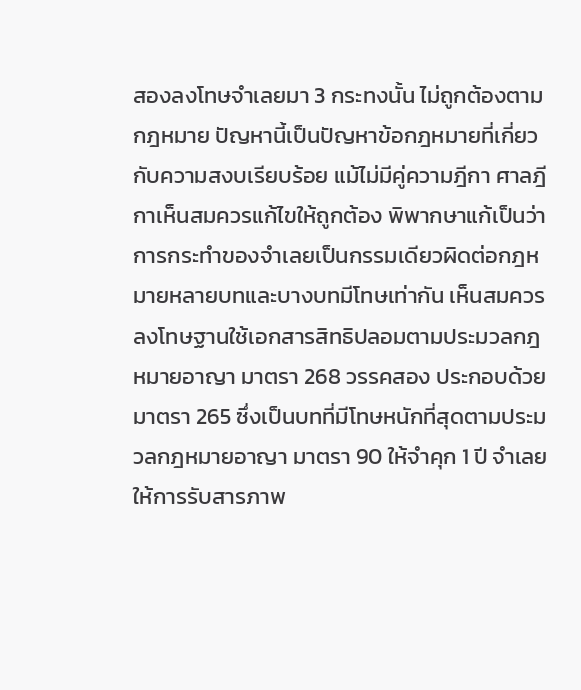สองลงโทษจำเลยมา 3 กระทงนั้น ไม่ถูกต้องตามกฎหมาย ปัญหานี้เป็นปัญหาข้อกฎหมายที่เกี่ยวกับความสงบเรียบร้อย แม้ไม่มีคู่ความฎีกา ศาลฎีกาเห็นสมควรแก้ไขให้ถูกต้อง พิพากษาแก้เป็นว่า การกระทำของจำเลยเป็นกรรมเดียวผิดต่อกฎหมายหลายบทและบางบทมีโทษเท่ากัน เห็นสมควรลงโทษฐานใช้เอกสารสิทธิปลอมตามประมวลกฎหมายอาญา มาตรา 268 วรรคสอง ประกอบด้วยมาตรา 265 ซึ่งเป็นบทที่มีโทษหนักที่สุดตามประมวลกฎหมายอาญา มาตรา 90 ให้จำคุก 1 ปี จำเลยให้การรับสารภาพ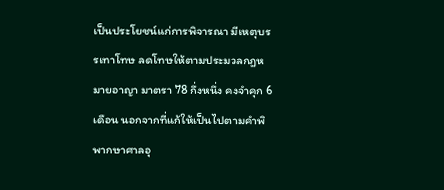เป็นประโยชน์แก่การพิจารณา มีเหตุบรรเทาโทษ ลดโทษให้ตามประมวลกฎหมายอาญา มาตรา 78 กึ่งหนึ่ง คงจำคุก 6 เดือน นอกจากที่แก้ให้เป็นไปตามคำพิพากษาศาลอุ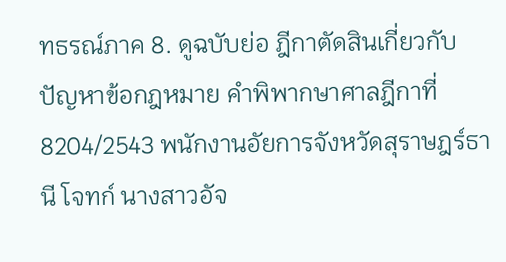ทธรณ์ภาค 8. ดูฉบับย่อ ฎีกาตัดสินเกี่ยวกับปัญหาข้อกฎหมาย คำพิพากษาศาลฎีกาที่ 8204/2543 พนักงานอัยการจังหวัดสุราษฎร์ธานี โจทก์ นางสาวอัจ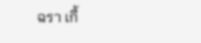ฉรา เกื้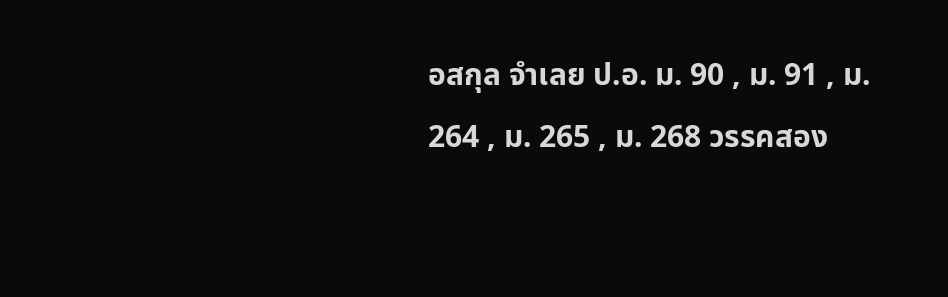อสกุล จำเลย ป.อ. ม. 90 , ม. 91 , ม. 264 , ม. 265 , ม. 268 วรรคสอง